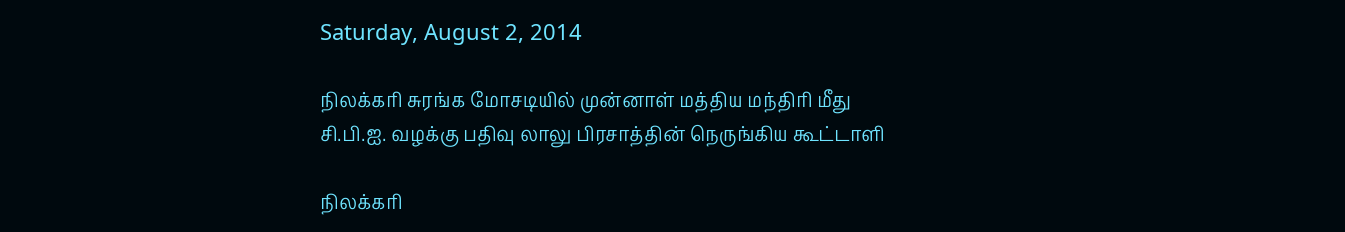Saturday, August 2, 2014

நிலக்கரி சுரங்க மோசடியில் முன்னாள் மத்திய மந்திரி மீது சி.பி.ஐ. வழக்கு பதிவு லாலு பிரசாத்தின் நெருங்கிய கூட்டாளி

நிலக்கரி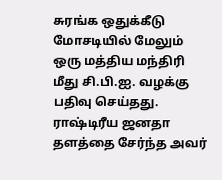சுரங்க ஒதுக்கீடு மோசடியில் மேலும் ஒரு மத்திய மந்திரி மீது சி.பி.ஐ. வழக்கு பதிவு செய்தது. ராஷ்டிரீய ஜனதா தளத்தை சேர்ந்த அவர்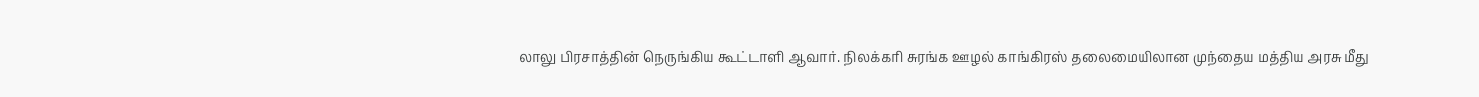லாலு பிரசாத்தின் நெருங்கிய கூட்டாளி ஆவார். நிலக்கரி சுரங்க ஊழல் காங்கிரஸ் தலைமையிலான முந்தைய மத்திய அரசு மீது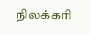நிலக்கரி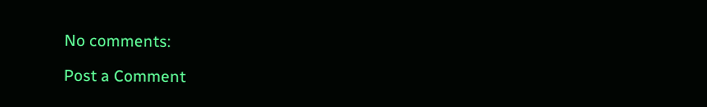No comments:

Post a Comment